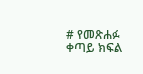# የመጽሐፉ ቀጣይ ክፍል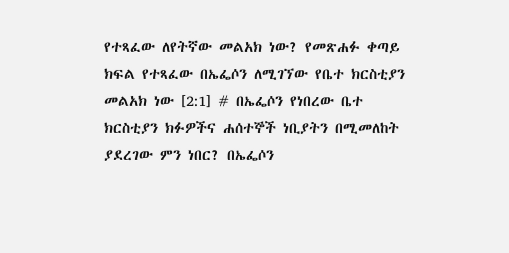የተጻፈው ለየትኛው መልአክ ነው? የመጽሐፉ ቀጣይ ክፍል የተጻፈው በኤፌሶን ለሚገኘው የቤተ ክርስቲያን መልአክ ነው [2:1] # በኤፌሶን የነበረው ቤተ ክርስቲያን ክፉዎችና ሐሰተኞች ነቢያትን በሚመለከት ያደረገው ምን ነበር? በኤፌሶን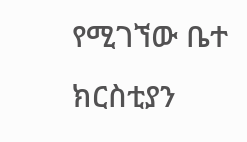የሚገኘው ቤተ ክርስቲያን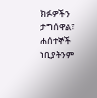ክፉዎችን ታግሰዋል፣ ሐሰተኞች ነቢያትንም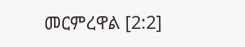መርምረዋል [2:2]